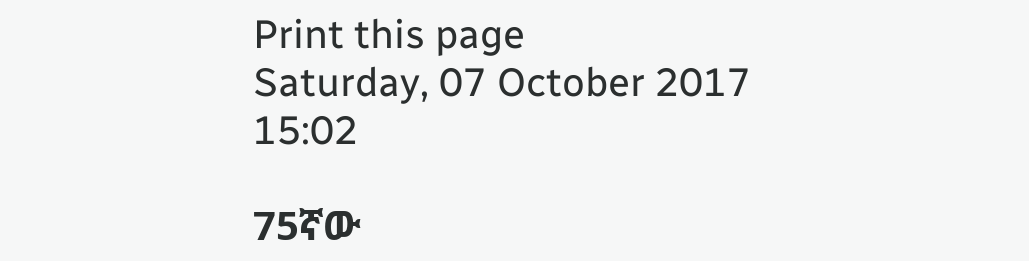Print this page
Saturday, 07 October 2017 15:02

75ኛው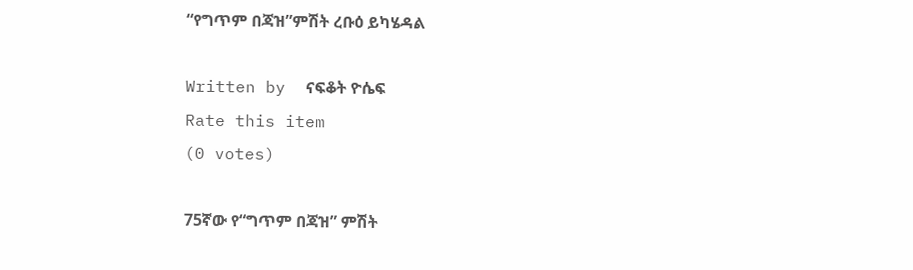“የግጥም በጃዝ”ምሽት ረቡዕ ይካሄዳል

Written by  ናፍቆት ዮሴፍ
Rate this item
(0 votes)

75ኛው የ“ግጥም በጃዝ” ምሽት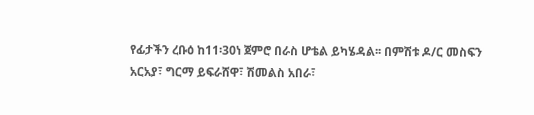የፊታችን ረቡዕ ከ11፡30ነ ጀምሮ በራስ ሆቴል ይካሄዳል፡፡ በምሽቱ ዶ/ር መስፍን አርአያ፣ ግርማ ይፍራሸዋ፣ ሽመልስ አበራ፣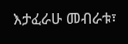እታፈራሁ መብራቱ፣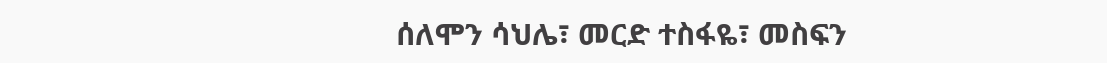ሰለሞን ሳህሌ፣ መርድ ተስፋዬ፣ መስፍን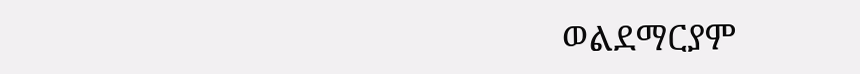ወልደማርያም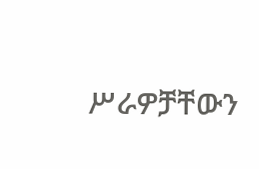ሥራዎቻቸውን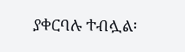ያቀርባሉ ተብሏል፡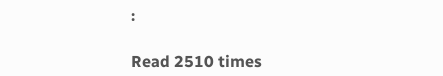፡

Read 2510 times